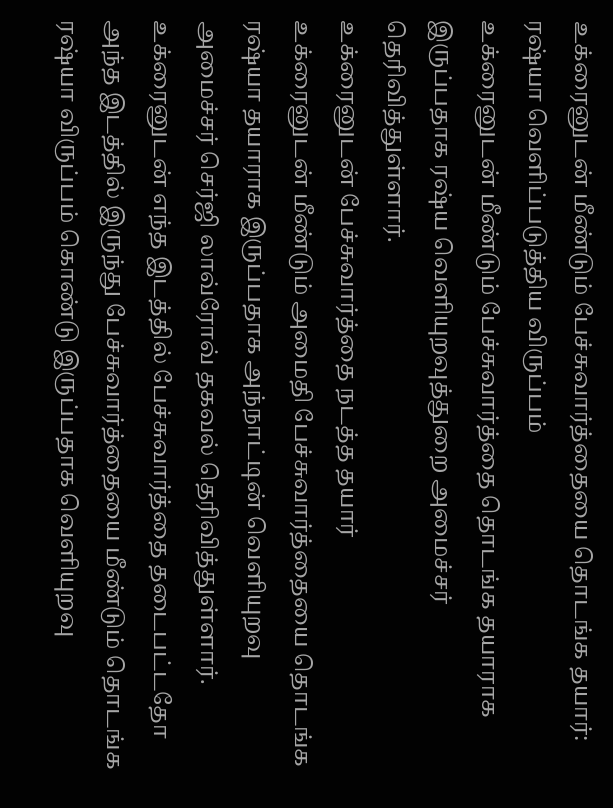உக்ரைனுடன் மீண்டும் பேச்சுவார்த்தையை தொடங்க தயார்: ரஷ்யா வெளிப்படுத்திய விருப்பம்
உக்ரைனுடன் மீண்டும் பேச்சுவார்த்தை தொடங்க தயாராக இருப்பதாக ரஷ்ய வெளியுறவுத்துறை அமைச்சர் தெரிவித்துள்ளார்.
உக்ரைனுடன் பேச்சுவார்த்தை நடத்த தயார்
உக்ரைனுடன் மீண்டும் அமைதி பேச்சுவார்த்தையை தொடங்க ரஷ்யா தயாராக இருப்பதாக அந்நாட்டின் வெளியுறவு அமைச்சர் செர்ஜி லாவ்ரோவ் தகவல் தெரிவித்துள்ளார்.
உக்ரைனுடன் எந்த இடத்தில் பேச்சுவார்த்தை தடைபட்டதோ அந்த இடத்தில் இருந்து பேச்சுவார்த்தையை மீண்டும் தொடங்க ரஷ்யா விருப்பம் கொண்டு இருப்பதாக வெளியுறவு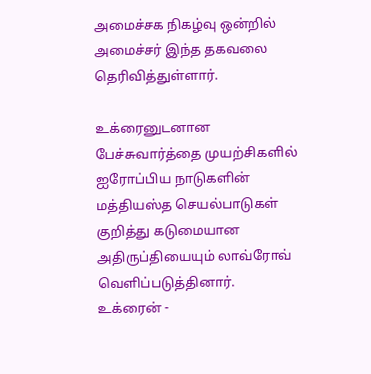அமைச்சக நிகழ்வு ஒன்றில் அமைச்சர் இந்த தகவலை தெரிவித்துள்ளார்.

உக்ரைனுடனான பேச்சுவார்த்தை முயற்சிகளில் ஐரோப்பிய நாடுகளின் மத்தியஸ்த செயல்பாடுகள் குறித்து கடுமையான அதிருப்தியையும் லாவ்ரோவ் வெளிப்படுத்தினார்.
உக்ரைன் -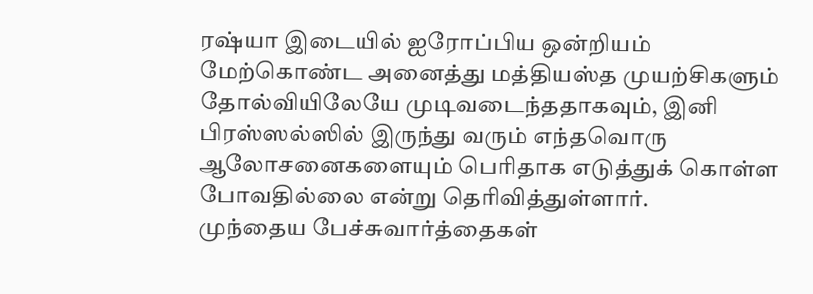ரஷ்யா இடையில் ஐரோப்பிய ஒன்றியம் மேற்கொண்ட அனைத்து மத்தியஸ்த முயற்சிகளும் தோல்வியிலேயே முடிவடைந்ததாகவும், இனி பிரஸ்ஸல்ஸில் இருந்து வரும் எந்தவொரு ஆலோசனைகளையும் பெரிதாக எடுத்துக் கொள்ள போவதில்லை என்று தெரிவித்துள்ளார்.
முந்தைய பேச்சுவார்த்தைகள்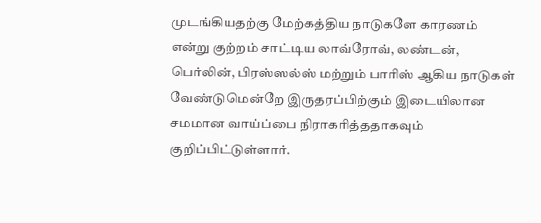முடங்கியதற்கு மேற்கத்திய நாடுகளே காரணம் என்று குற்றம் சாட்டிய லாவ்ரோவ், லண்டன், பெர்லின், பிரஸ்ஸல்ஸ் மற்றும் பாரிஸ் ஆகிய நாடுகள் வேண்டுமென்றே இருதரப்பிற்கும் இடையிலான சமமான வாய்ப்பை நிராகரித்ததாகவும் குறிப்பிட்டுள்ளார்.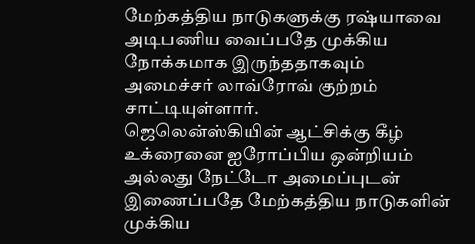மேற்கத்திய நாடுகளுக்கு ரஷ்யாவை அடிபணிய வைப்பதே முக்கிய நோக்கமாக இருந்ததாகவும் அமைச்சர் லாவ்ரோவ் குற்றம் சாட்டியுள்ளார்.
ஜெலென்ஸ்கியின் ஆட்சிக்கு கீழ் உக்ரைனை ஐரோப்பிய ஒன்றியம் அல்லது நேட்டோ அமைப்புடன் இணைப்பதே மேற்கத்திய நாடுகளின் முக்கிய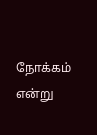நோக்கம் என்று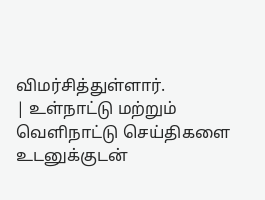விமர்சித்துள்ளார்.
| உள்நாட்டு மற்றும் வெளிநாட்டு செய்திகளை உடனுக்குடன்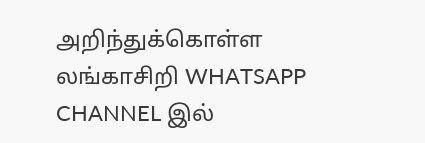அறிந்துக்கொள்ள லங்காசிறி WHATSAPP CHANNEL இல்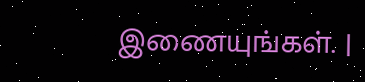இணையுங்கள். |